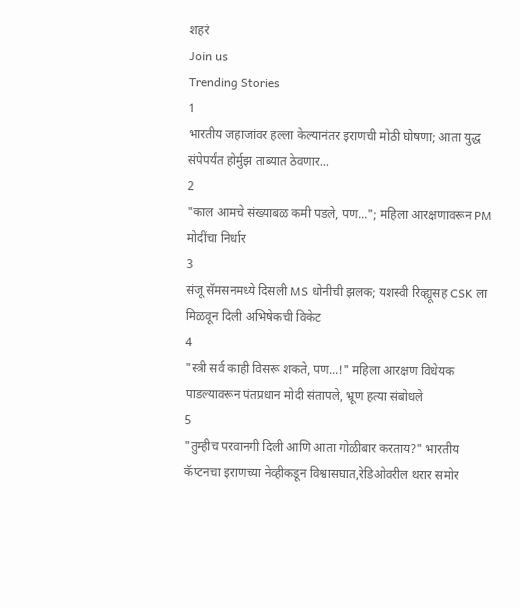शहरं
Join us
Trending Stories
1
भारतीय जहाजांवर हल्ला केल्यानंतर इराणची मोठी घोषणा; आता युद्ध संपेपर्यंत होर्मुझ ताब्यात ठेवणार...
2
"काल आमचे संख्याबळ कमी पडले, पण..."; महिला आरक्षणावरून PM मोदींचा निर्धार
3
संजू सॅमसनमध्ये दिसली MS धोनीची झलक; यशस्वी रिव्ह्यूसह CSK ला मिळवून दिली अभिषेकची विकेट
4
"स्त्री सर्व काही विसरू शकते, पण...!" महिला आरक्षण विधेयक पाडल्यावरून पंतप्रधान मोदी संतापले, भ्रूण हत्या संबोधले
5
"तुम्हीच परवानगी दिली आणि आता गोळीबार करताय?" भारतीय कॅप्टनचा इराणच्या नेव्हीकडून विश्वासघात,रेडिओवरील थरार समोर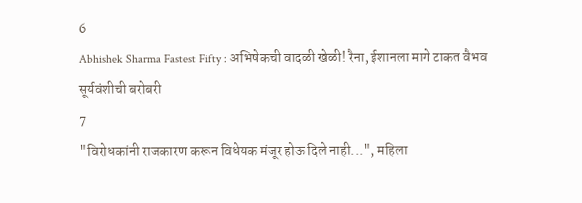6
Abhishek Sharma Fastest Fifty : अभिषेकची वादळी खेळी! रैना, ईशानला मागे टाकत वैभव सूर्यवंशीची बरोबरी
7
"विरोधकांनी राजकारण करून विधेयक मंजूर होऊ दिले नाही...", महिला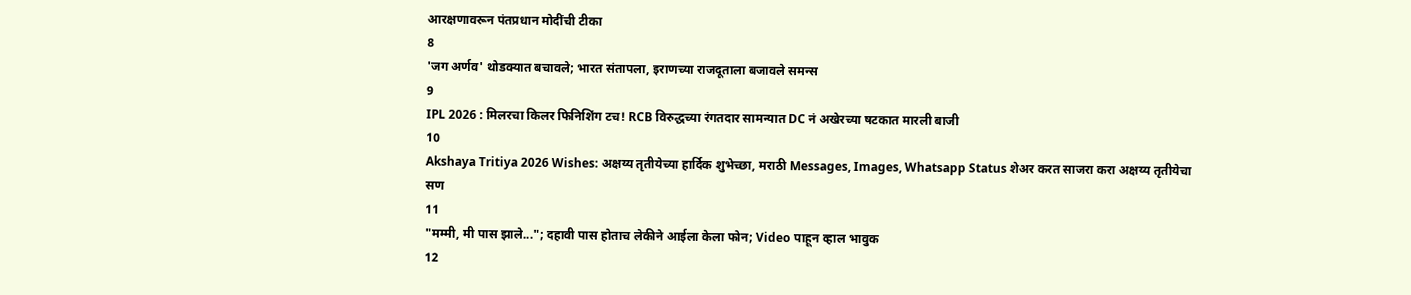आरक्षणावरून पंतप्रधान मोदींची टीका
8
'जग अर्णव' थोडक्यात बचावले; भारत संतापला, इराणच्या राजदूताला बजावले समन्स
9
IPL 2026 : मिलरचा किलर फिनिशिंग टच! RCB विरुद्धच्या रंगतदार सामन्यात DC नं अखेरच्या षटकात मारली बाजी
10
Akshaya Tritiya 2026 Wishes: अक्षय्य तृतीयेच्या हार्दिक शुभेच्छा, मराठी Messages, Images, Whatsapp Status शेअर करत साजरा करा अक्षय्य तृतीयेचा सण
11
"मम्मी, मी पास झाले..."; दहावी पास होताच लेकीने आईला केला फोन; Video पाहून व्हाल भावुक
12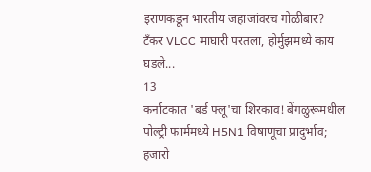इराणकडून भारतीय जहाजांवरच गोळीबार? टँकर VLCC माघारी परतला, होर्मुझमध्ये काय घडले...
13
कर्नाटकात 'बर्ड फ्लू'चा शिरकाव! बेंगळुरूमधील पोल्ट्री फार्ममध्ये H5N1 विषाणूचा प्रादुर्भाव; हजारो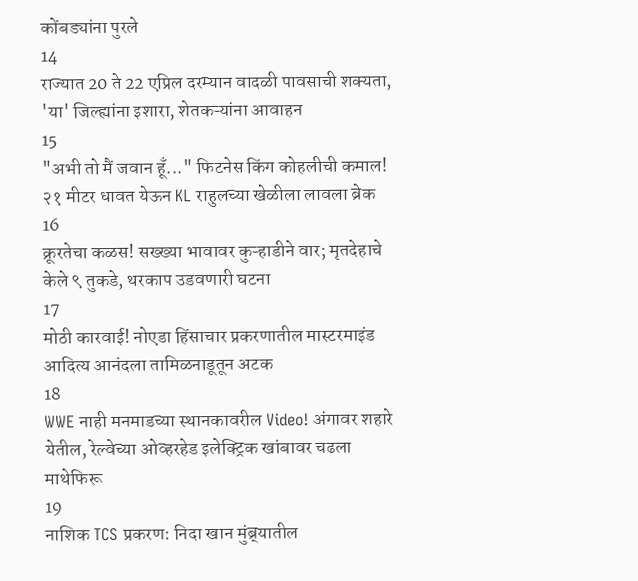कोंबड्यांना पुरले
14
राज्यात 20 ते 22 एप्रिल दरम्यान वादळी पावसाची शक्यता, 'या' जिल्ह्यांना इशारा, शेतकऱ्यांना आवाहन
15
"अभी तो मैं जवान हूँ..." फिटनेस किंग कोहलीची कमाल! २१ मीटर धावत येऊन KL राहुलच्या खेळीला लावला ब्रेक
16
क्रूरतेचा कळस! सख्ख्या भावावर कुऱ्हाडीने वार; मृतदेहाचे केले ९ तुकडे, थरकाप उडवणारी घटना
17
मोठी कारवाई! नोएडा हिंसाचार प्रकरणातील मास्टरमाइंड आदित्य आनंदला तामिळनाडूतून अटक
18
WWE नाही मनमाडच्या स्थानकावरील Video! अंगावर शहारे येतील, रेल्वेच्या ओव्हरहेड इलेक्ट्रिक खांबावर चढला माथेफिरू
19
नाशिक TCS प्रकरण: निदा खान मुंब्र्यातील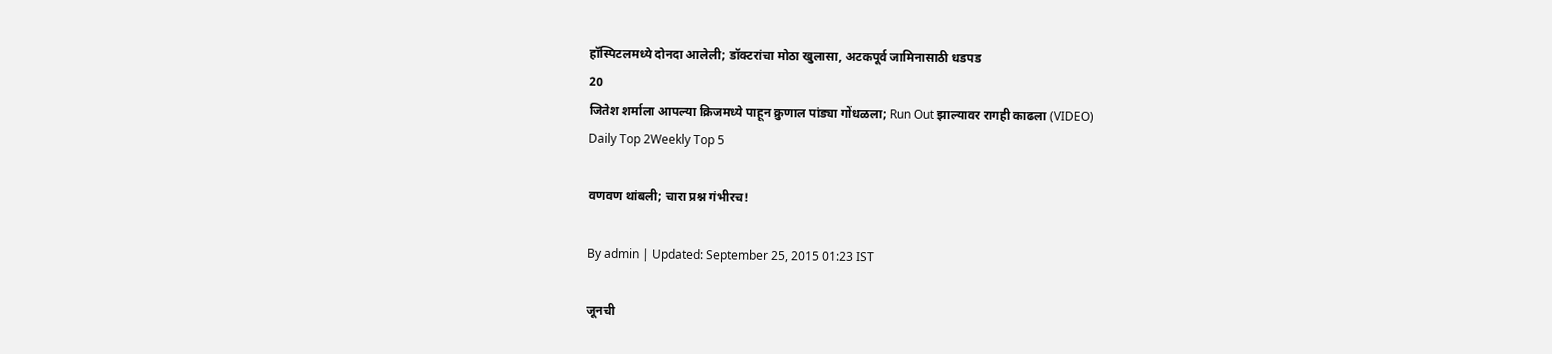हॉस्पिटलमध्ये दोनदा आलेली; डॉक्टरांचा मोठा खुलासा, अटकपूर्व जामिनासाठी धडपड
20
जितेश शर्माला आपल्या क्रिजमध्ये पाहून क्रुणाल पांड्या गोंधळला; Run Out झाल्यावर रागही काढला (VIDEO)
Daily Top 2Weekly Top 5

वणवण थांबली; चारा प्रश्न गंभीरच!

By admin | Updated: September 25, 2015 01:23 IST

जूनची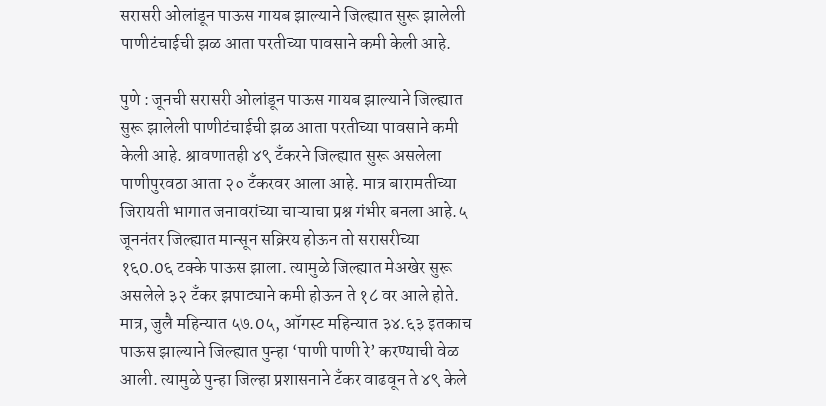सरासरी ओलांडून पाऊस गायब झाल्याने जिल्ह्यात सुरू झालेली पाणीटंचाईची झळ आता परतीच्या पावसाने कमी केली आहे.

पुणे : जूनची सरासरी ओलांडून पाऊस गायब झाल्याने जिल्ह्यात सुरू झालेली पाणीटंचाईची झळ आता परतीच्या पावसाने कमी केली आहे. श्रावणातही ४९ टँकरने जिल्ह्यात सुरू असलेला पाणीपुरवठा आता २० टँकरवर आला आहे. मात्र बारामतीच्या जिरायती भागात जनावरांच्या चाऱ्याचा प्रश्न गंभीर बनला आहे.५ जूननंतर जिल्ह्यात मान्सून सक्र्रिय होऊन तो सरासरीच्या १६0.0६ टक्के पाऊस झाला. त्यामुळे जिल्ह्यात मेअखेर सुरू असलेले ३२ टँकर झपाट्याने कमी होऊन ते १८ वर आले होते. मात्र, जुलै महिन्यात ५७.0५, ऑगस्ट महिन्यात ३४.६३ इतकाच पाऊस झाल्याने जिल्ह्यात पुन्हा ‘पाणी पाणी रे’ करण्याची वेळ आली. त्यामुळे पुन्हा जिल्हा प्रशासनाने टँकर वाढवून ते ४९ केले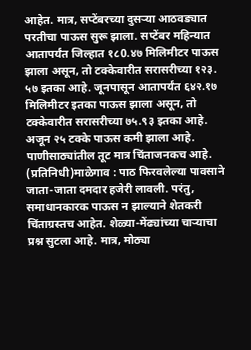आहेत. मात्र, सप्टेंबरच्या दुसऱ्या आठवड्यात परतीचा पाऊस सुरू झाला. सप्टेंबर महिन्यात आतापर्यंत जिल्हात १८0.४७ मिलिमीटर पाऊस झाला असून, तो टक्केवारीत सरासरीच्या १२३. ५७ इतका आहे. जूनपासून आतापर्यंत ६४२.१७ मिलिमीटर इतका पाऊस झाला असून, तो टक्केवारीत सरासरीच्या ७५.९३ इतका आहे. अजून २५ टक्के पाऊस कमी झाला आहे. पाणीसाठ्यांतील तूट मात्र चिंताजनकच आहे. (प्रतिनिधी)माळेगाव : पाठ फिरवलेल्या पावसाने जाता-जाता दमदार हजेरी लावली. परंतु, समाधानकारक पाऊस न झाल्याने शेतकरी चिंताग्रस्तच आहेत. शेळ्या-मेंढ्यांच्या चाऱ्याचा प्रश्न सुटला आहे. मात्र, मोठ्या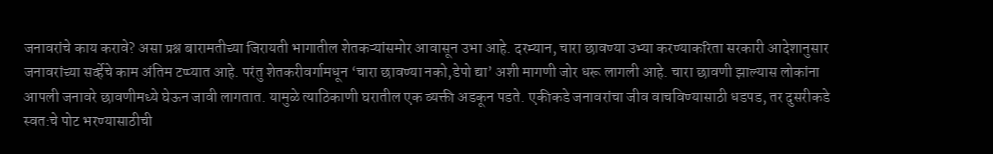जनावरांचे काय करावे? असा प्रश्न बारामतीच्या जिरायती भागातील शेतकऱ्यांसमोर आवासून उभा आहे. दरम्यान, चारा छावण्या उभ्या करण्याकरिता सरकारी आदेशानुसार जनावरांच्या सर्व्हेचे काम अंतिम टप्प्यात आहे. परंतु शेतकरीवर्गामधून ‘चारा छावण्या नको,डेपो द्या’ अशी मागणी जोर धरू लागली आहे. चारा छावणी झाल्यास लोकांना आपली जनावरे छावणीमध्ये घेऊन जावी लागतात. यामुळे त्याठिकाणी घरातील एक व्यक्ती अडकून पडते. एकीकडे जनावरांचा जीव वाचविण्यासाठी धडपड, तर दुसरीकडे स्वत:चे पोट भरण्यासाठीची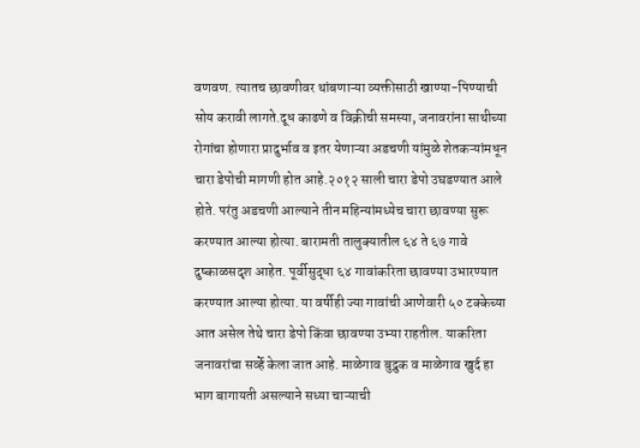वणवण. त्यातच छावणीवर थांबणाऱ्या व्यक्तीसाठी खाण्या-पिण्याची सोय करावी लागते.दूध काढणे व विक्रीची समस्या, जनावरांना साथीच्या रोगांचा होणारा प्रादुर्भाव व इतर येणाऱ्या अडचणी यांमुळे शेतकऱ्यांमधून चारा डेपोची मागणी होत आहे.२०१२ साली चारा डेपो उघडण्यात आले होते. परंतु अडचणी आल्याने तीन महिन्यांमध्येच चारा छावण्या सुरू करण्यात आल्या होत्या. बारामती तालुक्यातील ६४ ते ६७ गावे दुष्काळसदृश आहेत. पूर्वीसुद्धा ६४ गावांकरिता छावण्या उभारण्यात करण्यात आल्या होत्या. या वर्षीही ज्या गावांची आणेवारी ५० टक्केच्या आत असेल तेथे चारा डेपो किंवा छावण्या उभ्या राहतील. याकरिता जनावरांचा सर्व्हे केला जात आहे. माळेगाव बुद्रुक व माळेगाव खुर्द हा भाग बागायती असल्याने सध्या चाऱ्याची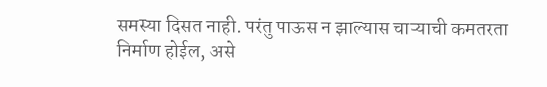समस्या दिसत नाही. परंतु पाऊस न झाल्यास चाऱ्याची कमतरता निर्माण होईल, असे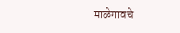माळेगावचे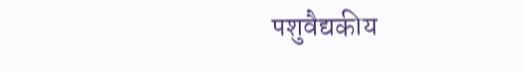पशुवैद्यकीय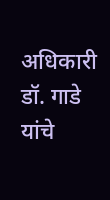अधिकारी डॉ. गाडे यांचे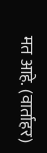मत आहे. (वार्ताहर)